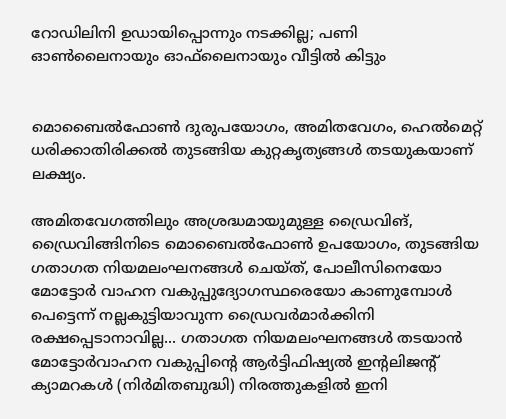റോഡിലിനി ഉഡായിപ്പൊന്നും നടക്കില്ല; പണി ഓൺലൈനായും ഓഫ്‌ലൈനായും വീട്ടിൽ കിട്ടും


മൊബൈൽഫോൺ ദുരുപയോഗം, അമിതവേഗം, ഹെൽമെറ്റ് ധരിക്കാതിരിക്കൽ തുടങ്ങിയ കുറ്റകൃത്യങ്ങൾ തടയുകയാണ് ലക്ഷ്യം.

അമിതവേഗത്തിലും അശ്രദ്ധമായുമുള്ള ഡ്രൈവിങ്, ഡ്രൈവിങ്ങിനിടെ മൊബൈൽഫോൺ ഉപയോഗം, തുടങ്ങിയ ഗതാഗത നിയമലംഘനങ്ങൾ ചെയ്ത്, പോലീസിനെയോ മോട്ടോർ വാഹന വകുപ്പുദ്യോഗസ്ഥരെയോ കാണുമ്പോൾ പെട്ടെന്ന് നല്ലകുട്ടിയാവുന്ന ഡ്രൈവർമാർക്കിനി രക്ഷപ്പെടാനാവില്ല... ഗതാഗത നിയമലംഘനങ്ങൾ തടയാൻ മോട്ടോർവാഹന വകുപ്പിന്റെ ആർട്ടിഫിഷ്യൽ ഇന്റലിജന്റ് ക്യാമറകൾ (നിർമിതബുദ്ധി) നിരത്തുകളിൽ ഇനി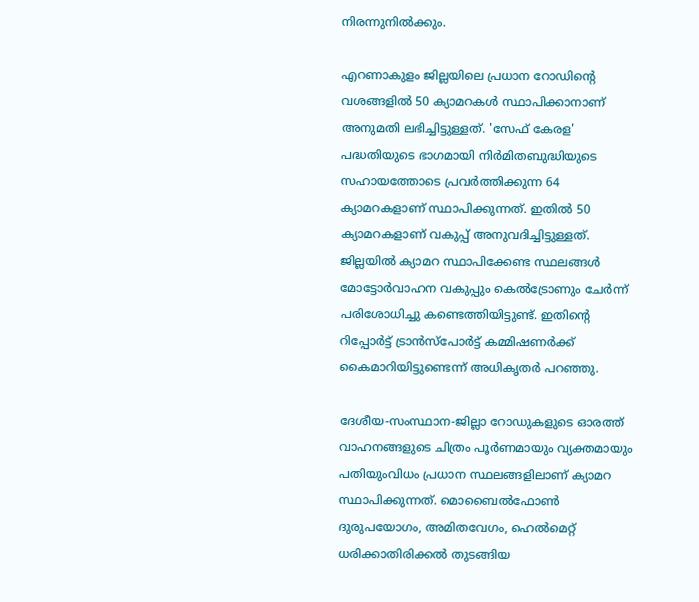നിരന്നുനിൽക്കും.

എറണാകുളം ജില്ലയിലെ പ്രധാന റോഡിന്റെ വശങ്ങളിൽ 50 ക്യാമറകൾ സ്ഥാപിക്കാനാണ് അനുമതി ലഭിച്ചിട്ടുള്ളത്. 'സേഫ് കേരള' പദ്ധതിയുടെ ഭാഗമായി നിർമിതബുദ്ധിയുടെ സഹായത്തോടെ പ്രവർത്തിക്കുന്ന 64 ക്യാമറകളാണ് സ്ഥാപിക്കുന്നത്. ഇതിൽ 50 ക്യാമറകളാണ് വകുപ്പ് അനുവദിച്ചിട്ടുള്ളത്. ജില്ലയിൽ ക്യാമറ സ്ഥാപിക്കേണ്ട സ്ഥലങ്ങൾ മോട്ടോർവാഹന വകുപ്പും കെൽട്രോണും ചേർന്ന് പരിശോധിച്ചു കണ്ടെത്തിയിട്ടുണ്ട്. ഇതിന്റെ റിപ്പോർട്ട് ട്രാൻസ്പോർട്ട് കമ്മിഷണർക്ക് കൈമാറിയിട്ടുണ്ടെന്ന് അധികൃതർ പറഞ്ഞു.

ദേശീയ-സംസ്ഥാന-ജില്ലാ റോഡുകളുടെ ഓരത്ത് വാഹനങ്ങളുടെ ചിത്രം പൂർണമായും വ്യക്തമായും പതിയുംവിധം പ്രധാന സ്ഥലങ്ങളിലാണ് ക്യാമറ സ്ഥാപിക്കുന്നത്. മൊബൈൽഫോൺ ദുരുപയോഗം, അമിതവേഗം, ഹെൽമെറ്റ് ധരിക്കാതിരിക്കൽ തുടങ്ങിയ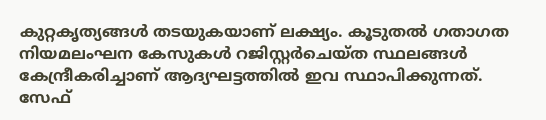കുറ്റകൃത്യങ്ങൾ തടയുകയാണ് ലക്ഷ്യം. കൂടുതൽ ഗതാഗത നിയമലംഘന കേസുകൾ റജിസ്റ്റർചെയ്ത സ്ഥലങ്ങൾ കേന്ദ്രീകരിച്ചാണ് ആദ്യഘട്ടത്തിൽ ഇവ സ്ഥാപിക്കുന്നത്. സേഫ്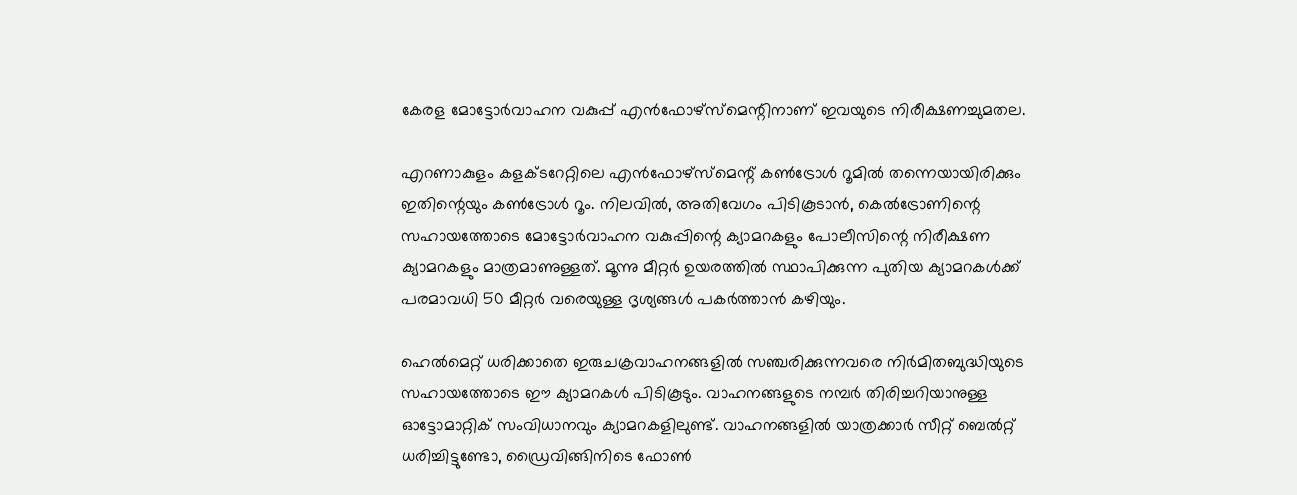കേരള മോട്ടോർവാഹന വകുപ്പ് എൻഫോഴ്സ്മെന്റിനാണ് ഇവയുടെ നിരീക്ഷണച്ചുമതല.

എറണാകുളം കളക്ടറേറ്റിലെ എൻഫോഴ്സ്മെന്റ് കൺട്രോൾ റൂമിൽ തന്നെയായിരിക്കും ഇതിന്റെയും കൺട്രോൾ റൂം. നിലവിൽ, അതിവേഗം പിടികൂടാൻ, കെൽട്രോണിന്റെ സഹായത്തോടെ മോട്ടോർവാഹന വകുപ്പിന്റെ ക്യാമറകളും പോലീസിന്റെ നിരീക്ഷണ ക്യാമറകളും മാത്രമാണുള്ളത്. മൂന്നു മീറ്റർ ഉയരത്തിൽ സ്ഥാപിക്കുന്ന പുതിയ ക്യാമറകൾക്ക് പരമാവധി 50 മീറ്റർ വരെയുള്ള ദൃശ്യങ്ങൾ പകർത്താൻ കഴിയും.

ഹെൽമെറ്റ് ധരിക്കാതെ ഇരുചക്രവാഹനങ്ങളിൽ സഞ്ചരിക്കുന്നവരെ നിർമിതബുദ്ധിയുടെ സഹായത്തോടെ ഈ ക്യാമറകൾ പിടികൂടും. വാഹനങ്ങളുടെ നമ്പർ തിരിച്ചറിയാനുള്ള ഓട്ടോമാറ്റിക് സംവിധാനവും ക്യാമറകളിലുണ്ട്. വാഹനങ്ങളിൽ യാത്രക്കാർ സീറ്റ് ബെൽറ്റ് ധരിച്ചിട്ടുണ്ടോ, ഡ്രൈവിങ്ങിനിടെ ഫോൺ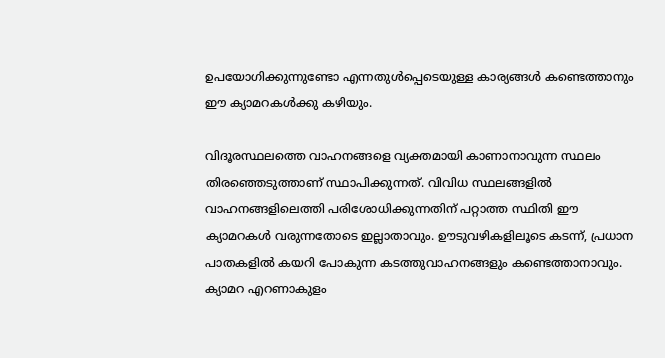ഉപയോഗിക്കുന്നുണ്ടോ എന്നതുൾപ്പെടെയുള്ള കാര്യങ്ങൾ കണ്ടെത്താനും ഈ ക്യാമറകൾക്കു കഴിയും.

വിദൂരസ്ഥലത്തെ വാഹനങ്ങളെ വ്യക്തമായി കാണാനാവുന്ന സ്ഥലം തിരഞ്ഞെടുത്താണ് സ്ഥാപിക്കുന്നത്. വിവിധ സ്ഥലങ്ങളിൽ വാഹനങ്ങളിലെത്തി പരിശോധിക്കുന്നതിന് പറ്റാത്ത സ്ഥിതി ഈ ക്യാമറകൾ വരുന്നതോടെ ഇല്ലാതാവും. ഊടുവഴികളിലൂടെ കടന്ന്, പ്രധാന പാതകളിൽ കയറി പോകുന്ന കടത്തുവാഹനങ്ങളും കണ്ടെത്താനാവും. ക്യാമറ എറണാകുളം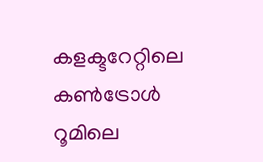കളക്ടറേറ്റിലെ കൺട്രോൾ റൂമിലെ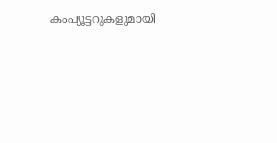കംപ്യൂട്ടറുകളുമായി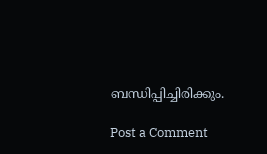ബന്ധിപ്പിച്ചിരിക്കും.

Post a Comment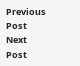Previous Post Next Post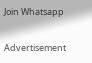Join Whatsapp

Advertisement